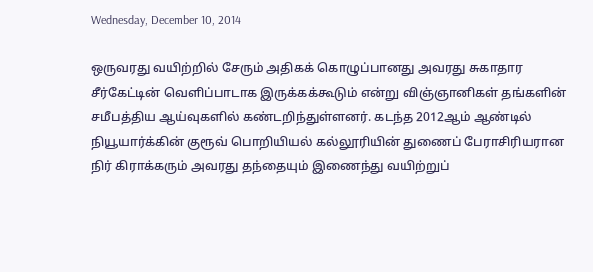Wednesday, December 10, 2014

ஒருவரது வயிற்றில் சேரும் அதிகக் கொழுப்பானது அவரது சுகாதார சீர்கேட்டின் வெளிப்பாடாக இருக்கக்கூடும் என்று விஞ்ஞானிகள் தங்களின் சமீபத்திய ஆய்வுகளில் கண்டறிந்துள்ளனர். கடந்த 2012ஆம் ஆண்டில் நியூயார்க்கின் குரூவ் பொறியியல் கல்லூரியின் துணைப் பேராசிரியரான நிர் கிராக்கரும் அவரது தந்தையும் இணைந்து வயிற்றுப்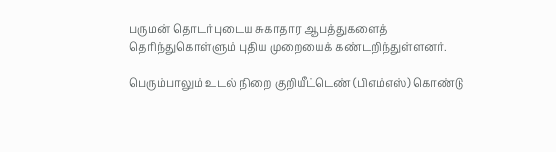பருமன் தொடர்புடைய சுகாதார ஆபத்துகளைத் தெரிந்துகொள்ளும் புதிய முறையைக் கண்டறிந்துள்ளனர்.

பெரும்பாலும் உடல் நிறை குறியீட்டெண் (பிஎம்எஸ்) கொண்டு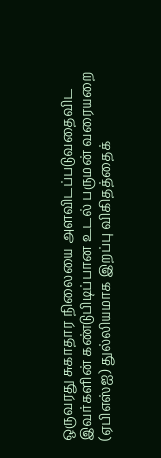ஒருவரது சுகாதார நிலையை அளவிடப்படுவதைவிட இவர்களின் கண்டுபிடிப்பான உடல் பருமன் வரையறை (ஏபிஎஸ்ஐ) துல்லியமாக இறப்பு விகிதத்தைக்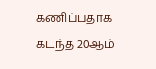கணிப்பதாக கடந்த 20ஆம்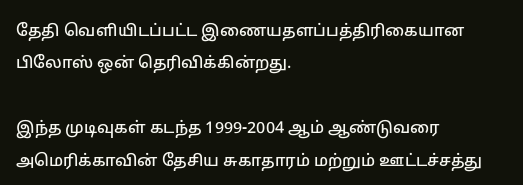தேதி வெளியிடப்பட்ட இணையதளப்பத்திரிகையான பிலோஸ் ஒன் தெரிவிக்கின்றது.

இந்த முடிவுகள் கடந்த 1999-2004 ஆம் ஆண்டுவரை அமெரிக்காவின் தேசிய சுகாதாரம் மற்றும் ஊட்டச்சத்து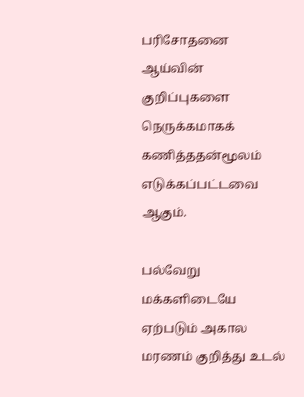பரிசோதனை ஆய்வின் குறிப்புகளை நெருக்கமாகக் கணித்ததன்மூலம் எடுக்கப்பட்டவை ஆகும்.

பல்வேறு மக்களிடையே ஏற்படும் அகால மரணம் குறித்து உடல்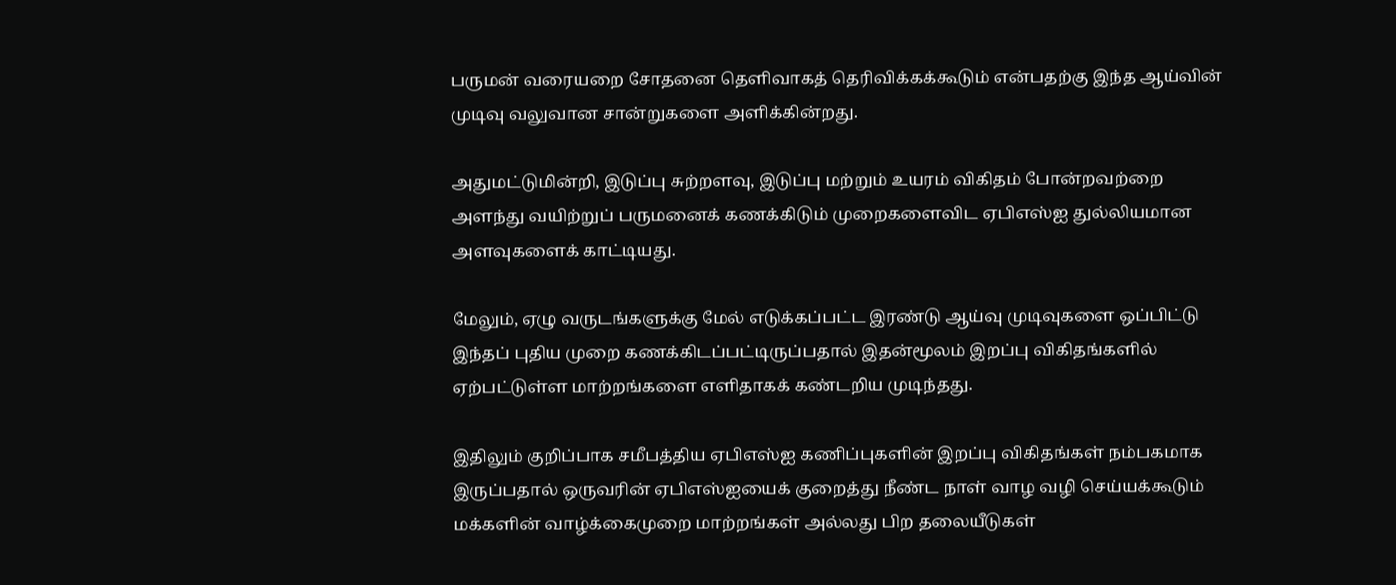பருமன் வரையறை சோதனை தெளிவாகத் தெரிவிக்கக்கூடும் என்பதற்கு இந்த ஆய்வின் முடிவு வலுவான சான்றுகளை அளிக்கின்றது.

அதுமட்டுமின்றி, இடுப்பு சுற்றளவு, இடுப்பு மற்றும் உயரம் விகிதம் போன்றவற்றை அளந்து வயிற்றுப் பருமனைக் கணக்கிடும் முறைகளைவிட ஏபிஎஸ்ஐ துல்லியமான அளவுகளைக் காட்டியது.

மேலும், ஏழு வருடங்களுக்கு மேல் எடுக்கப்பட்ட இரண்டு ஆய்வு முடிவுகளை ஒப்பிட்டு இந்தப் புதிய முறை கணக்கிடப்பட்டிருப்பதால் இதன்மூலம் இறப்பு விகிதங்களில் ஏற்பட்டுள்ள மாற்றங்களை எளிதாகக் கண்டறிய முடிந்தது.

இதிலும் குறிப்பாக சமீபத்திய ஏபிஎஸ்ஐ கணிப்புகளின் இறப்பு விகிதங்கள் நம்பகமாக இருப்பதால் ஒருவரின் ஏபிஎஸ்ஐயைக் குறைத்து நீண்ட நாள் வாழ வழி செய்யக்கூடும் மக்களின் வாழ்க்கைமுறை மாற்றங்கள் அல்லது பிற தலையீடுகள்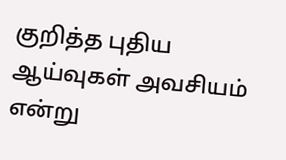குறித்த புதிய ஆய்வுகள் அவசியம் என்று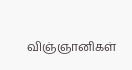விஞ்ஞானிகள்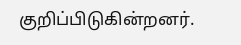குறிப்பிடுகின்றனர்.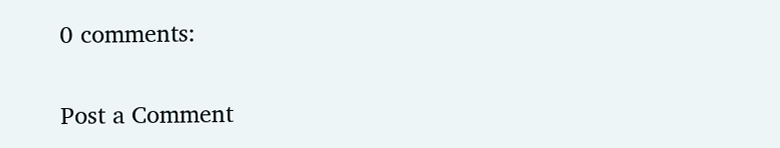0 comments:

Post a Comment